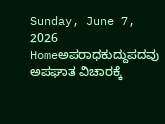Sunday, June 7, 2026
Homeಅಪರಾಧಕುದ್ದುಪದವು ಅಪಘಾತ ವಿಚಾರಕ್ಕೆ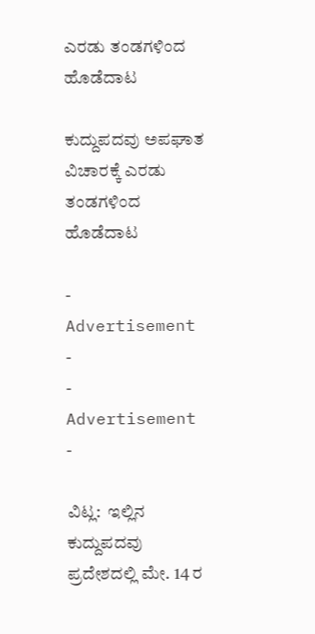ಎರಡು ತಂಡಗಳಿಂದ ಹೊಡೆದಾಟ

ಕುದ್ದುಪದವು ಅಪಘಾತ ವಿಚಾರಕ್ಕೆ ಎರಡು ತಂಡಗಳಿಂದ ಹೊಡೆದಾಟ

- Advertisement -
- Advertisement -

ವಿಟ್ಲ:  ಇಲ್ಲಿನ ಕುದ್ದುಪದವು ಪ್ರದೇಶದಲ್ಲಿ ಮೇ. 14 ರ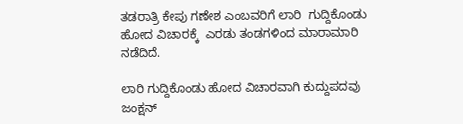ತಡರಾತ್ರಿ ಕೇಪು ಗಣೇಶ ಎಂಬವರಿಗೆ ಲಾರಿ  ಗುದ್ದಿಕೊಂಡು ಹೋದ ವಿಚಾರಕ್ಕೆ  ಎರಡು ತಂಡಗಳಿಂದ ಮಾರಾಮಾರಿ ನಡೆದಿದೆ.

ಲಾರಿ ಗುದ್ದಿಕೊಂಡು ಹೋದ ವಿಚಾರವಾಗಿ ಕುದ್ದುಪದವು ಜಂಕ್ಷನ್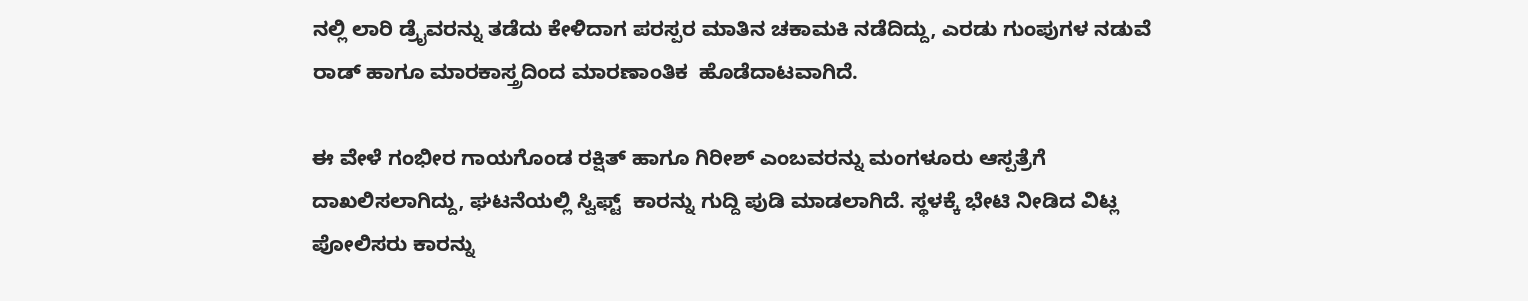ನಲ್ಲಿ ಲಾರಿ ಡ್ರೈವರನ್ನು ತಡೆದು ಕೇಳಿದಾಗ ಪರಸ್ಪರ ಮಾತಿನ ಚಕಾಮಕಿ ನಡೆದಿದ್ದು, ಎರಡು ಗುಂಪುಗಳ ನಡುವೆ ರಾಡ್ ಹಾಗೂ ಮಾರಕಾಸ್ತ್ರದಿಂದ ಮಾರಣಾಂತಿಕ  ಹೊಡೆದಾಟವಾಗಿದೆ.

ಈ ವೇಳೆ ಗಂಭೀರ ಗಾಯಗೊಂಡ ರಕ್ಷಿತ್ ಹಾಗೂ ಗಿರೀಶ್ ಎಂಬವರನ್ನು ಮಂಗಳೂರು ಆಸ್ಪತ್ರೆಗೆ ದಾಖಲಿಸಲಾಗಿದ್ದು, ಘಟನೆಯಲ್ಲಿ ಸ್ವಿಫ್ಟ್  ಕಾರನ್ನು ಗುದ್ದಿ ಪುಡಿ ಮಾಡಲಾಗಿದೆ. ಸ್ಥಳಕ್ಕೆ ಭೇಟಿ ನೀಡಿದ ವಿಟ್ಲ ಪೋಲಿಸರು ಕಾರನ್ನು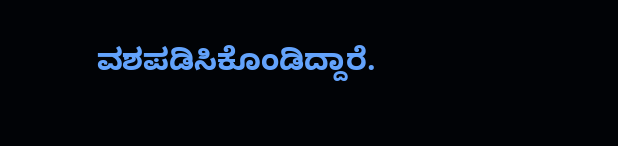ವಶಪಡಿಸಿಕೊಂಡಿದ್ದಾರೆ.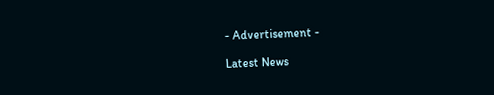- Advertisement -

Latest News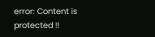error: Content is protected !!